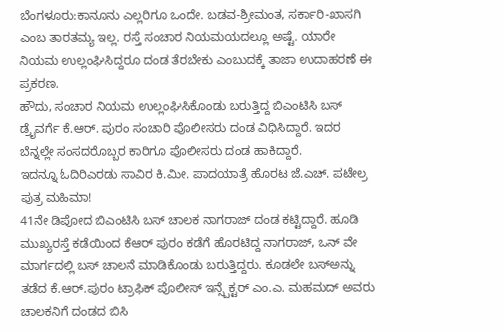ಬೆಂಗಳೂರು:ಕಾನೂನು ಎಲ್ಲರಿಗೂ ಒಂದೇ. ಬಡವ-ಶ್ರೀಮಂತ, ಸರ್ಕಾರಿ-ಖಾಸಗಿ ಎಂಬ ತಾರತಮ್ಯ ಇಲ್ಲ. ರಸ್ತೆ ಸಂಚಾರ ನಿಯಮಯದಲ್ಲೂ ಅಷ್ಟೆ. ಯಾರೇ ನಿಯಮ ಉಲ್ಲಂಘಿಸಿದ್ದರೂ ದಂಡ ತೆರಬೇಕು ಎಂಬುದಕ್ಕೆ ತಾಜಾ ಉದಾಹರಣೆ ಈ ಪ್ರಕರಣ.
ಹೌದು, ಸಂಚಾರ ನಿಯಮ ಉಲ್ಲಂಘಿಸಿಕೊಂಡು ಬರುತ್ತಿದ್ದ ಬಿಎಂಟಿಸಿ ಬಸ್ ಡ್ರೈವರ್ಗೆ ಕೆ.ಆರ್. ಪುರಂ ಸಂಚಾರಿ ಪೊಲೀಸರು ದಂಡ ವಿಧಿಸಿದ್ದಾರೆ. ಇದರ ಬೆನ್ನಲ್ಲೇ ಸಂಸದರೊಬ್ಬರ ಕಾರಿಗೂ ಪೊಲೀಸರು ದಂಡ ಹಾಕಿದ್ದಾರೆ.
ಇದನ್ನೂ ಓದಿರಿಎರಡು ಸಾವಿರ ಕಿ.ಮೀ. ಪಾದಯಾತ್ರೆ ಹೊರಟ ಜೆ.ಎಚ್. ಪಟೇಲ್ರ ಪುತ್ರ ಮಹಿಮಾ!
41ನೇ ಡಿಪೋದ ಬಿಎಂಟಿಸಿ ಬಸ್ ಚಾಲಕ ನಾಗರಾಜ್ ದಂಡ ಕಟ್ಟಿದ್ದಾರೆ. ಹೂಡಿ ಮುಖ್ಯರಸ್ತೆ ಕಡೆಯಿಂದ ಕೆಆರ್ ಪುರಂ ಕಡೆಗೆ ಹೊರಟಿದ್ದ ನಾಗರಾಜ್, ಒನ್ ವೇ ಮಾರ್ಗದಲ್ಲಿ ಬಸ್ ಚಾಲನೆ ಮಾಡಿಕೊಂಡು ಬರುತ್ತಿದ್ದರು. ಕೂಡಲೇ ಬಸ್ಅನ್ನು ತಡೆದ ಕೆ.ಆರ್.ಪುರಂ ಟ್ರಾಫಿಕ್ ಪೊಲೀಸ್ ಇನ್ಸ್ಪೆಕ್ಟರ್ ಎಂ.ಎ. ಮಹಮದ್ ಅವರು ಚಾಲಕನಿಗೆ ದಂಡದ ಬಿಸಿ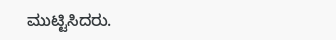ಮುಟ್ಟಿಸಿದರು.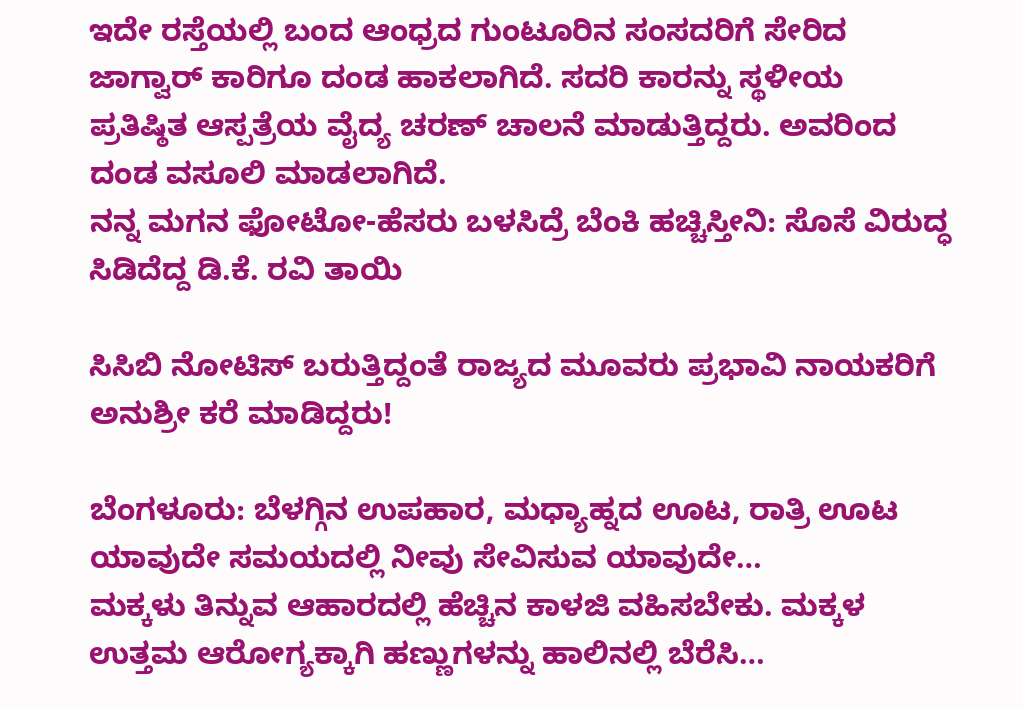ಇದೇ ರಸ್ತೆಯಲ್ಲಿ ಬಂದ ಆಂಧ್ರದ ಗುಂಟೂರಿನ ಸಂಸದರಿಗೆ ಸೇರಿದ ಜಾಗ್ವಾರ್ ಕಾರಿಗೂ ದಂಡ ಹಾಕಲಾಗಿದೆ. ಸದರಿ ಕಾರನ್ನು ಸ್ಥಳೀಯ ಪ್ರತಿಷ್ಠಿತ ಆಸ್ಪತ್ರೆಯ ವೈದ್ಯ ಚರಣ್ ಚಾಲನೆ ಮಾಡುತ್ತಿದ್ದರು. ಅವರಿಂದ ದಂಡ ವಸೂಲಿ ಮಾಡಲಾಗಿದೆ.
ನನ್ನ ಮಗನ ಫೋಟೋ-ಹೆಸರು ಬಳಸಿದ್ರೆ ಬೆಂಕಿ ಹಚ್ಚಿಸ್ತೀನಿ: ಸೊಸೆ ವಿರುದ್ಧ ಸಿಡಿದೆದ್ದ ಡಿ.ಕೆ. ರವಿ ತಾಯಿ

ಸಿಸಿಬಿ ನೋಟಿಸ್ ಬರುತ್ತಿದ್ದಂತೆ ರಾಜ್ಯದ ಮೂವರು ಪ್ರಭಾವಿ ನಾಯಕರಿಗೆ ಅನುಶ್ರೀ ಕರೆ ಮಾಡಿದ್ದರು!

ಬೆಂಗಳೂರು: ಬೆಳಗ್ಗಿನ ಉಪಹಾರ, ಮಧ್ಯಾಹ್ನದ ಊಟ, ರಾತ್ರಿ ಊಟ ಯಾವುದೇ ಸಮಯದಲ್ಲಿ ನೀವು ಸೇವಿಸುವ ಯಾವುದೇ…
ಮಕ್ಕಳು ತಿನ್ನುವ ಆಹಾರದಲ್ಲಿ ಹೆಚ್ಚಿನ ಕಾಳಜಿ ವಹಿಸಬೇಕು. ಮಕ್ಕಳ ಉತ್ತಮ ಆರೋಗ್ಯಕ್ಕಾಗಿ ಹಣ್ಣುಗಳನ್ನು ಹಾಲಿನಲ್ಲಿ ಬೆರೆಸಿ…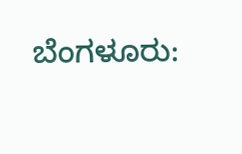ಬೆಂಗಳೂರು: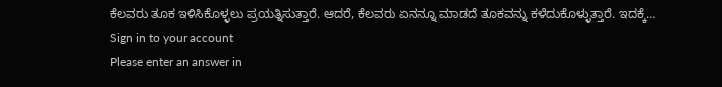ಕೆಲವರು ತೂಕ ಇಳಿಸಿಕೊಳ್ಳಲು ಪ್ರಯತ್ನಿಸುತ್ತಾರೆ. ಆದರೆ, ಕೆಲವರು ಏನನ್ನೂ ಮಾಡದೆ ತೂಕವನ್ನು ಕಳೆದುಕೊಳ್ಳುತ್ತಾರೆ. ಇದಕ್ಕೆ…
Sign in to your account
Please enter an answer in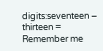digits:seventeen − thirteen =
Remember me